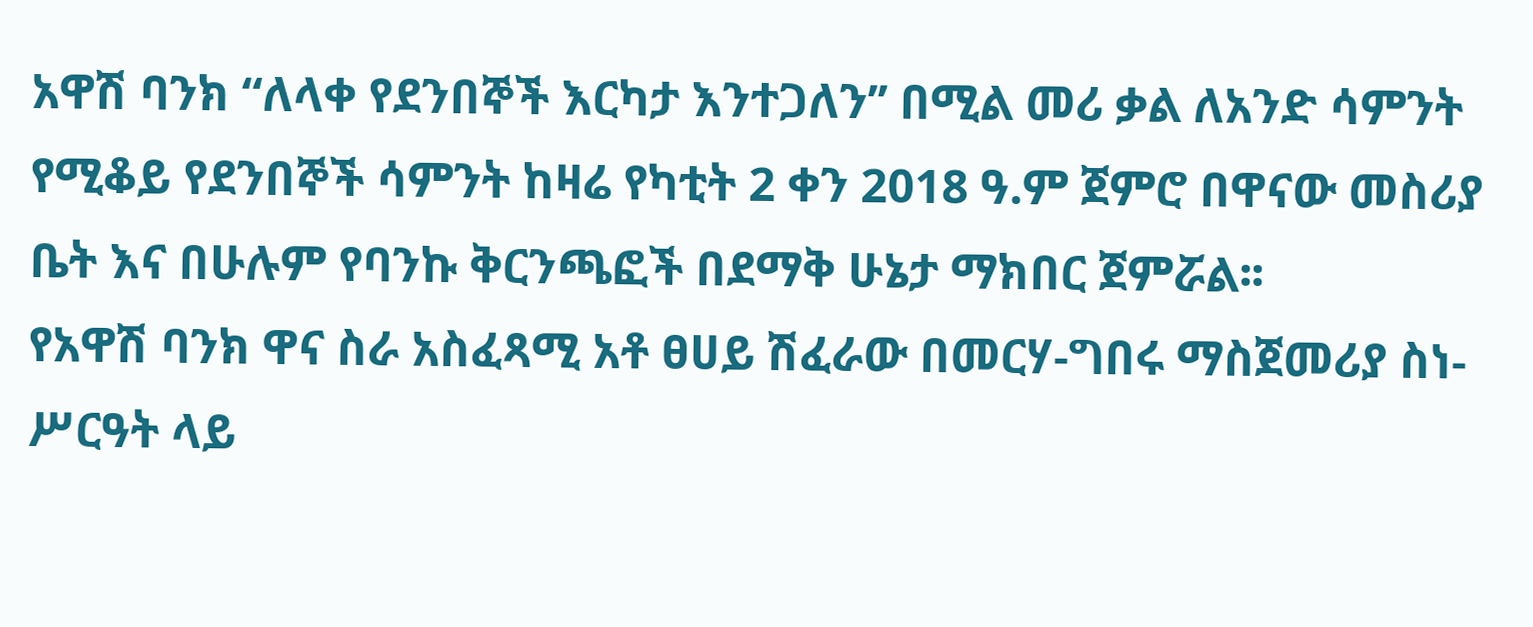አዋሽ ባንክ “ለላቀ የደንበኞች እርካታ እንተጋለን’’ በሚል መሪ ቃል ለአንድ ሳምንት የሚቆይ የደንበኞች ሳምንት ከዛሬ የካቲት 2 ቀን 2018 ዓ.ም ጀምሮ በዋናው መስሪያ ቤት እና በሁሉም የባንኩ ቅርንጫፎች በደማቅ ሁኔታ ማክበር ጀምሯል፡፡
የአዋሽ ባንክ ዋና ስራ አስፈጻሚ አቶ ፀሀይ ሽፈራው በመርሃ-ግበሩ ማስጀመሪያ ስነ-ሥርዓት ላይ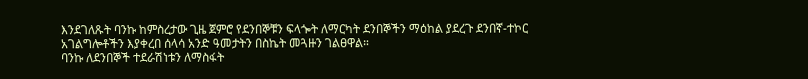እንደገለጹት ባንኩ ከምስረታው ጊዜ ጀምሮ የደንበኞቹን ፍላጐት ለማርካት ደንበኞችን ማዕከል ያደረጉ ደንበኛ-ተኮር አገልግሎቶችን እያቀረበ ሰላሳ አንድ ዓመታትን በስኬት መጓዙን ገልፀዋል።
ባንኩ ለደንበኞች ተደራሽነቱን ለማስፋት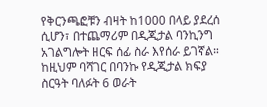የቅርንጫፎቹን ብዛት ከ1000 በላይ ያደረሰ ሲሆን፣ በተጨማሪም በዲጂታል ባንኪንግ አገልግሎት ዘርፍ ሰፊ ስራ እየሰራ ይገኛል። ከዚህም ባሻገር በባንኩ የዲጂታል ክፍያ ስርዓት ባለፉት 6 ወራት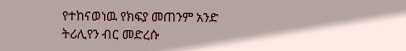የተከናወነዉ የክፍያ መጠንም አንድ ትሪሊየን ብር መድረሱ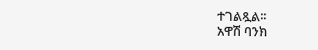ተገልጿል፡፡
አዋሽ ባንክ